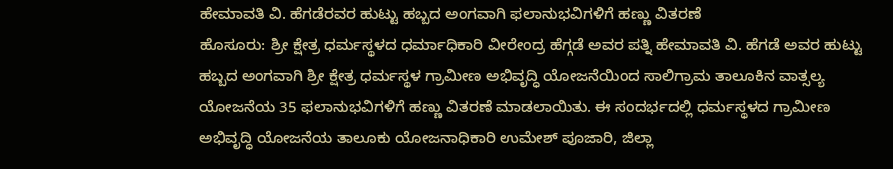ಹೇಮಾವತಿ ವಿ. ಹೆಗಡೆರವರ ಹುಟ್ಟು ಹಬ್ಬದ ಅಂಗವಾಗಿ ಫಲಾನುಭವಿಗಳಿಗೆ ಹಣ್ಣು ವಿತರಣೆ
ಹೊಸೂರು: ಶ್ರೀ ಕ್ಷೇತ್ರ ಧರ್ಮಸ್ಥಳದ ಧರ್ಮಾಧಿಕಾರಿ ವೀರೇಂದ್ರ ಹೆಗ್ಗಡೆ ಅವರ ಪತ್ನಿ ಹೇಮಾವತಿ ವಿ. ಹೆಗಡೆ ಅವರ ಹುಟ್ಟು ಹಬ್ಬದ ಅಂಗವಾಗಿ ಶ್ರೀ ಕ್ಷೇತ್ರ ಧರ್ಮಸ್ಥಳ ಗ್ರಾಮೀಣ ಅಭಿವೃದ್ಧಿ ಯೋಜನೆಯಿಂದ ಸಾಲಿಗ್ರಾಮ ತಾಲೂಕಿನ ವಾತ್ಸಲ್ಯ ಯೋಜನೆಯ 35 ಫಲಾನುಭವಿಗಳಿಗೆ ಹಣ್ಣು ವಿತರಣೆ ಮಾಡಲಾಯಿತು. ಈ ಸಂದರ್ಭದಲ್ಲಿ ಧರ್ಮಸ್ಥಳದ ಗ್ರಾಮೀಣ ಅಭಿವೃದ್ಧಿ ಯೋಜನೆಯ ತಾಲೂಕು ಯೋಜನಾಧಿಕಾರಿ ಉಮೇಶ್ ಪೂಜಾರಿ, ಜಿಲ್ಲಾ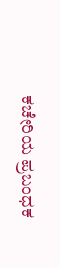ಕಚೇರಿಯ ಪ್ರಬಂಧಕ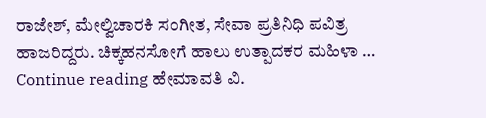ರಾಜೇಶ್, ಮೇಲ್ವಿಚಾರಕಿ ಸಂಗೀತ, ಸೇವಾ ಪ್ರತಿನಿಧಿ ಪವಿತ್ರ ಹಾಜರಿದ್ದರು. ಚಿಕ್ಕಹನಸೋಗೆ ಹಾಲು ಉತ್ಪಾದಕರ ಮಹಿಳಾ … Continue reading ಹೇಮಾವತಿ ವಿ.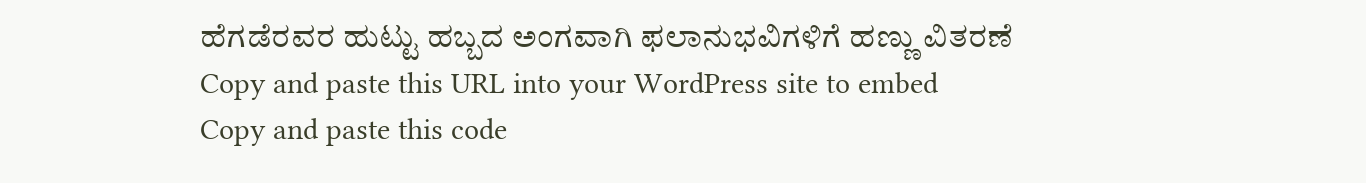ಹೆಗಡೆರವರ ಹುಟ್ಟು ಹಬ್ಬದ ಅಂಗವಾಗಿ ಫಲಾನುಭವಿಗಳಿಗೆ ಹಣ್ಣು ವಿತರಣೆ
Copy and paste this URL into your WordPress site to embed
Copy and paste this code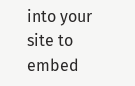into your site to embed